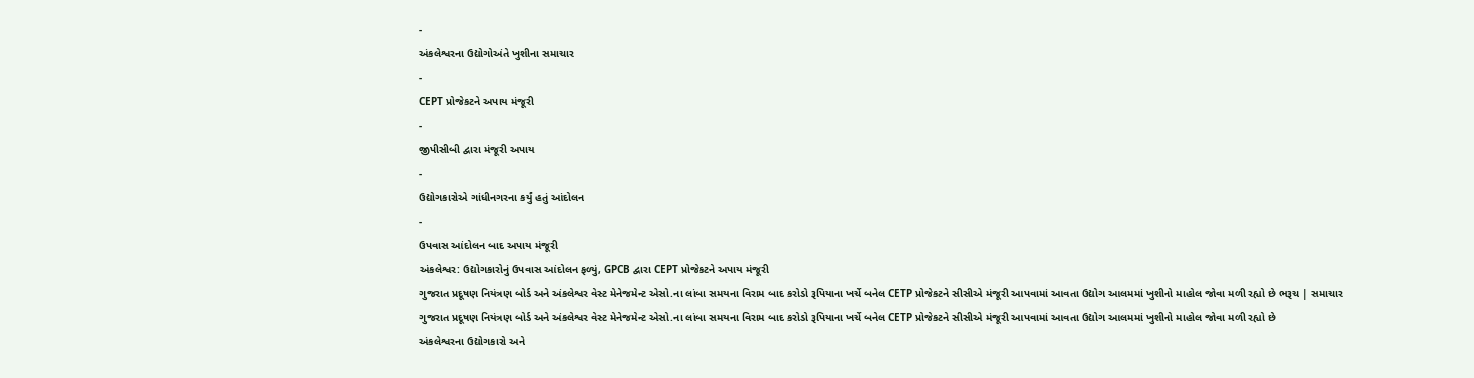-
અંકલેશ્વરના ઉદ્યોગોઅંતે ખુશીના સમાચાર
-
CEPT પ્રોજેકટને અપાય મંજૂરી
-
જીપીસીબી દ્વારા મંજૂરી અપાય
-
ઉદ્યોગકારોએ ગાંધીનગરના કર્યું હતું આંદોલન
-
ઉપવાસ આંદોલન બાદ અપાય મંજૂરી
અંકલેશ્વર: ઉદ્યોગકારોનું ઉપવાસ આંદોલન ફળ્યું, GPCB દ્વારા CEPT પ્રોજેકટને અપાય મંજૂરી
ગુજરાત પ્રદૂષણ નિયંત્રણ બોર્ડ અને અંકલેશ્વર વેસ્ટ મેનેજમેન્ટ એસો.ના લાંબા સમયના વિરામ બાદ કરોડો રૂપિયાના ખર્ચે બનેલ CETP પ્રોજેકટને સીસીએ મંજૂરી આપવામાં આવતા ઉદ્યોગ આલમમાં ખુશીનો માહોલ જોવા મળી રહ્યો છે ભરૂચ | સમાચાર
ગુજરાત પ્રદૂષણ નિયંત્રણ બોર્ડ અને અંકલેશ્વર વેસ્ટ મેનેજમેન્ટ એસો.ના લાંબા સમયના વિરામ બાદ કરોડો રૂપિયાના ખર્ચે બનેલ CETP પ્રોજેકટને સીસીએ મંજૂરી આપવામાં આવતા ઉદ્યોગ આલમમાં ખુશીનો માહોલ જોવા મળી રહ્યો છે
અંકલેશ્વરના ઉદ્યોગકારો અને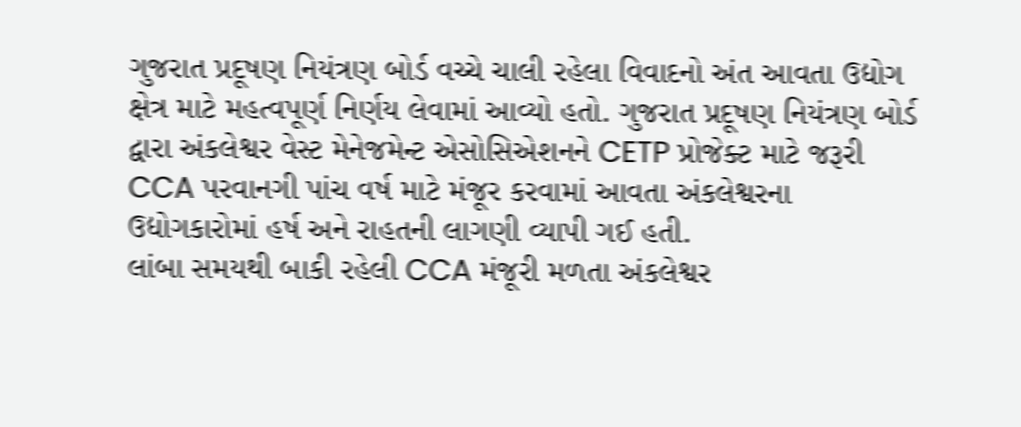ગુજરાત પ્રદૂષણ નિયંત્રણ બોર્ડ વચ્ચે ચાલી રહેલા વિવાદનો અંત આવતા ઉદ્યોગ ક્ષેત્ર માટે મહત્વપૂર્ણ નિર્ણય લેવામાં આવ્યો હતો. ગુજરાત પ્રદૂષણ નિયંત્રણ બોર્ડ દ્વારા અંકલેશ્વર વેસ્ટ મેનેજમેન્ટ એસોસિએશનને CETP પ્રોજેક્ટ માટે જરૂરી CCA પરવાનગી પાંચ વર્ષ માટે મંજૂર કરવામાં આવતા અંકલેશ્વરના ઉદ્યોગકારોમાં હર્ષ અને રાહતની લાગણી વ્યાપી ગઈ હતી.
લાંબા સમયથી બાકી રહેલી CCA મંજૂરી મળતા અંકલેશ્વર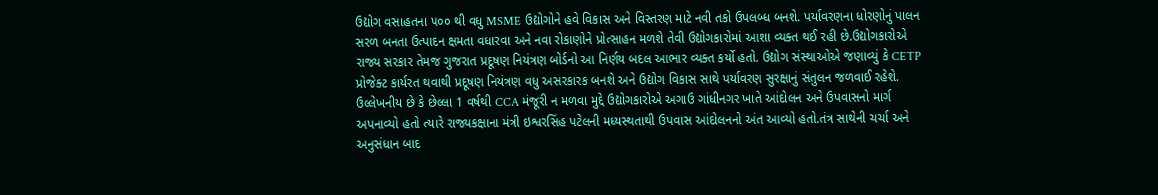ઉદ્યોગ વસાહતના ૫૦૦ થી વધુ MSME ઉદ્યોગોને હવે વિકાસ અને વિસ્તરણ માટે નવી તકો ઉપલબ્ધ બનશે. પર્યાવરણના ધોરણોનું પાલન સરળ બનતા ઉત્પાદન ક્ષમતા વધારવા અને નવા રોકાણોને પ્રોત્સાહન મળશે તેવી ઉદ્યોગકારોમાં આશા વ્યક્ત થઈ રહી છે.ઉદ્યોગકારોએ રાજ્ય સરકાર તેમજ ગુજરાત પ્રદૂષણ નિયંત્રણ બોર્ડનો આ નિર્ણય બદલ આભાર વ્યક્ત કર્યો હતો. ઉદ્યોગ સંસ્થાઓએ જણાવ્યું કે CETP પ્રોજેક્ટ કાર્યરત થવાથી પ્રદૂષણ નિયંત્રણ વધુ અસરકારક બનશે અને ઉદ્યોગ વિકાસ સાથે પર્યાવરણ સુરક્ષાનું સંતુલન જળવાઈ રહેશે.
ઉલ્લેખનીય છે કે છેલ્લા 1 વર્ષથી CCA મંજૂરી ન મળવા મુદ્દે ઉદ્યોગકારોએ અગાઉ ગાંધીનગર ખાતે આંદોલન અને ઉપવાસનો માર્ગ અપનાવ્યો હતો ત્યારે રાજ્યકક્ષાના મંત્રી ઇશ્વરસિંહ પટેલની મધ્યસ્થતાથી ઉપવાસ આંદોલનનો અંત આવ્યો હતો.તંત્ર સાથેની ચર્ચા અને અનુસંધાન બાદ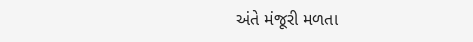અંતે મંજૂરી મળતા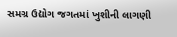સમગ્ર ઉદ્યોગ જગતમાં ખુશીની લાગણી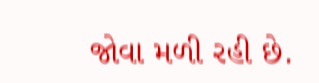જોવા મળી રહી છે.